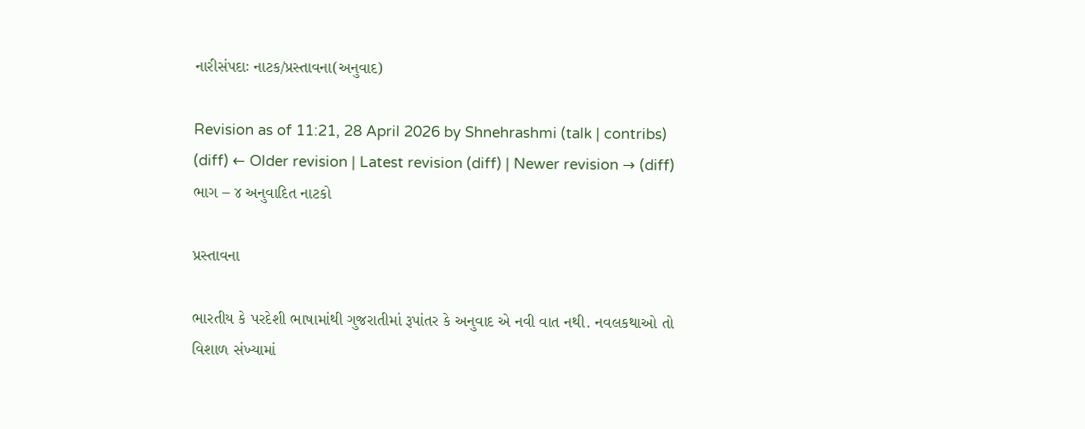નારીસંપદાઃ નાટક/પ્રસ્તાવના(અનુવાદ)

Revision as of 11:21, 28 April 2026 by Shnehrashmi (talk | contribs)
(diff) ← Older revision | Latest revision (diff) | Newer revision → (diff)
ભાગ – ૪ અનુવાદિત નાટકો

પ્રસ્તાવના

ભારતીય કે પરદેશી ભાષામાંથી ગુજરાતીમાં રૂપાંતર કે અનુવાદ એ નવી વાત નથી. નવલકથાઓ તો વિશાળ સંખ્યામાં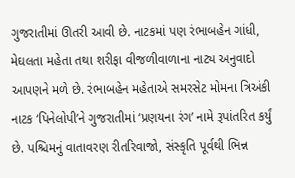ગુજરાતીમાં ઊતરી આવી છે. નાટકમાં પણ રંભાબહેન ગાંધી, મેઘલતા મહેતા તથા શરીફા વીજળીવાળાના નાટ્ય અનુવાદો આપણને મળે છે. રંભાબહેન મહેતાએ સમરસેટ મોમના ત્રિઅંકી નાટક ‘પિનેલોપી’ને ગુજરાતીમાં ‘પ્રણયના રંગ’ નામે રૂપાંતરિત કર્યું છે. પશ્ચિમનું વાતાવરણ રીતરિવાજો, સંસ્કૃતિ પૂર્વથી ભિન્ન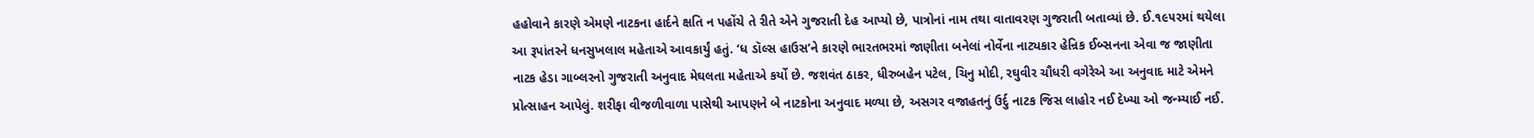હહોવાને કારણે એમણે નાટકના હાર્દને ક્ષતિ ન પહોંચે તે રીતે એને ગુજરાતી દેહ આપ્યો છે, પાત્રોનાં નામ તથા વાતાવરણ ગુજરાતી બતાવ્યાં છે. ઈ.૧૯૫૨માં થયેલા આ રૂપાંતરને ધનસુખલાલ મહેતાએ આવકાર્યું હતું. ‘ધ ડૉલ્સ હાઉસ’ને કારણે ભારતભરમાં જાણીતા બનેલાં નોર્વેના નાટ્યકાર હેન્રિક ઈબ્સનના એવા જ જાણીતા નાટક હેડા ગાબ્લરનો ગુજરાતી અનુવાદ મેઘલતા મહેતાએ કર્યો છે. જશવંત ઠાકર, ધીરુબહેન પટેલ, ચિનુ મોદી, રઘુવીર ચૌધરી વગેરેએ આ અનુવાદ માટે એમને પ્રોત્સાહન આપેલું. શરીફા વીજળીવાળા પાસેથી આપણને બે નાટકોના અનુવાદ મળ્યા છે, અસગર વજાહતનું ઉર્દુ નાટક જિસ લાહોર નઈ દેખ્યા ઓ જન્મ્યાઈ નઈ.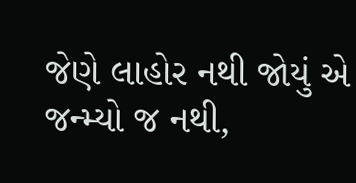જેણે લાહોર નથી જોયું એ જન્મ્યો જ નથી,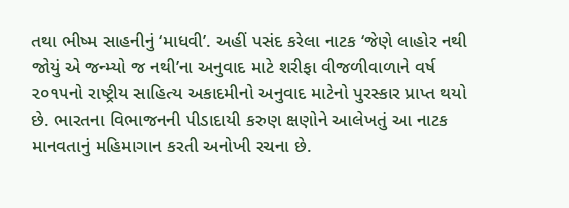તથા ભીષ્મ સાહનીનું ‘માધવી’. અહીં પસંદ કરેલા નાટક ‘જેણે લાહોર નથી જોયું એ જન્મ્યો જ નથી’ના અનુવાદ માટે શરીફા વીજળીવાળાને વર્ષ ૨૦૧૫નો રાષ્ટ્રીય સાહિત્ય અકાદમીનો અનુવાદ માટેનો પુરસ્કાર પ્રાપ્ત થયો છે. ભારતના વિભાજનની પીડાદાયી કરુણ ક્ષણોને આલેખતું આ નાટક માનવતાનું મહિમાગાન કરતી અનોખી રચના છે.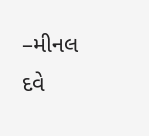–મીનલ દવે